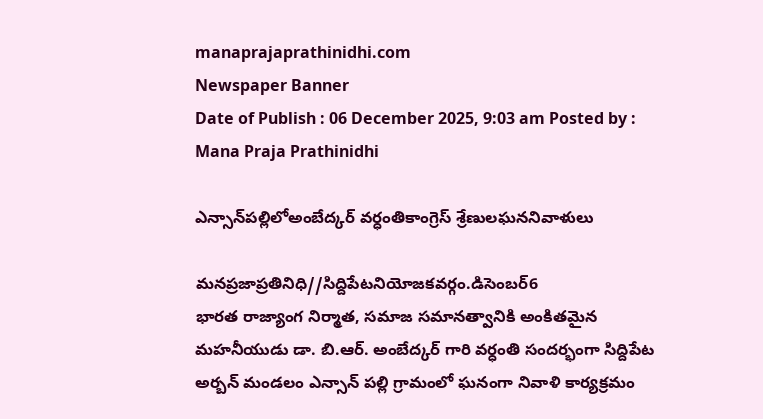manaprajaprathinidhi.com
Newspaper Banner
Date of Publish : 06 December 2025, 9:03 am Posted by : Mana Praja Prathinidhi

ఎన్సాన్‌పల్లిలోఅంబేద్కర్ వర్ధంతికాంగ్రెస్ శ్రేణులఘననివాళులు

మనప్రజాప్రతినిధి//సిద్దిపేటనియోజకవర్గం.డిసెంబర్6
భారత రాజ్యాంగ నిర్మాత, సమాజ సమానత్వానికి అంకితమైన మహనీయుడు డా. బి.ఆర్. అంబేద్కర్ గారి వర్ధంతి సందర్భంగా సిద్దిపేట అర్బన్ మండలం ఎన్సాన్ పల్లి గ్రామంలో ఘనంగా నివాళి కార్యక్రమం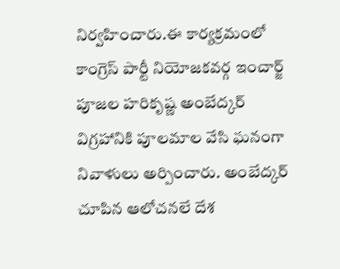నిర్వహించారు.ఈ కార్యక్రమంలో కాంగ్రెస్ పార్టీ నియోజకవర్గ ఇంచార్జ్ పూజల హరికృష్ణ అంబేద్కర్ విగ్రహానికి పూలమాల వేసి ఘనంగా నివాళులు అర్పించారు. అంబేద్కర్ చూపిన ఆలోచనలే దేశ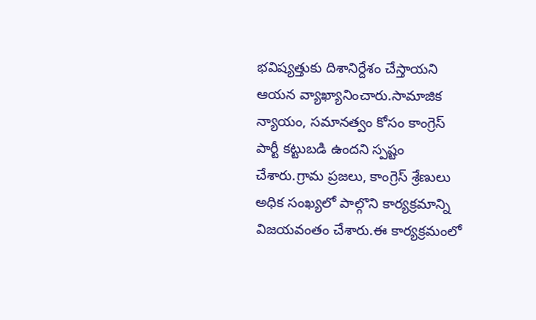భవిష్యత్తుకు దిశానిర్దేశం చేస్తాయని ఆయన వ్యాఖ్యానించారు.సామాజిక న్యాయం, సమానత్వం కోసం కాంగ్రెస్ పార్టీ కట్టుబడి ఉందని స్పష్టం చేశారు.గ్రామ ప్రజలు, కాంగ్రెస్ శ్రేణులు అధిక సంఖ్యలో పాల్గొని కార్యక్రమాన్ని విజయవంతం చేశారు.ఈ కార్యక్రమంలో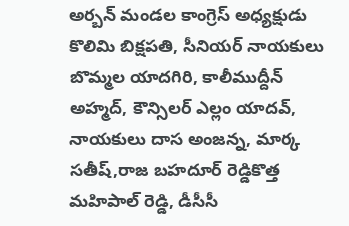అర్బన్ మండల కాంగ్రెస్ అధ్యక్షుడు కొలిమి బిక్షపతి, సీనియర్ నాయకులు బొమ్మల యాదగిరి, కాలీముద్దీన్ అహ్మద్, కౌన్సిలర్ ఎల్లం యాదవ్, నాయకులు దాస అంజన్న, మార్క సతీష్,రాజ బహదూర్ రెడ్డికొత్త మహిపాల్ రెడ్డి, డీసీసీ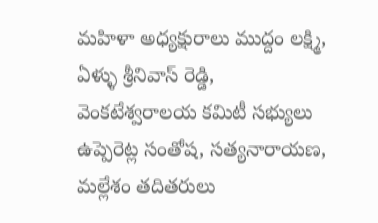మహిళా అధ్యక్షురాలు ముద్దం లక్ష్మి, ఏళ్ళు శ్రీనివాస్ రెడ్డి, వెంకటేశ్వరాలయ కమిటీ సభ్యులు ఉప్పెరెట్ల సంతోష, సత్యనారాయణ, మల్లేశం తదితరులు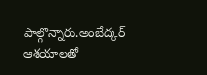పాల్గొన్నారు.అంబేద్కర్ ఆశయాలతో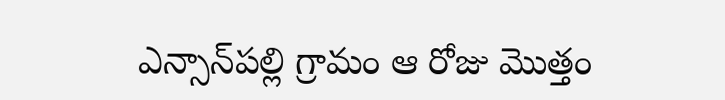ఎన్సాన్‌పల్లి గ్రామం ఆ రోజు మొత్తం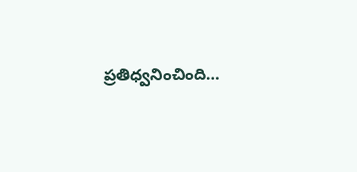ప్రతిధ్వనించింది…